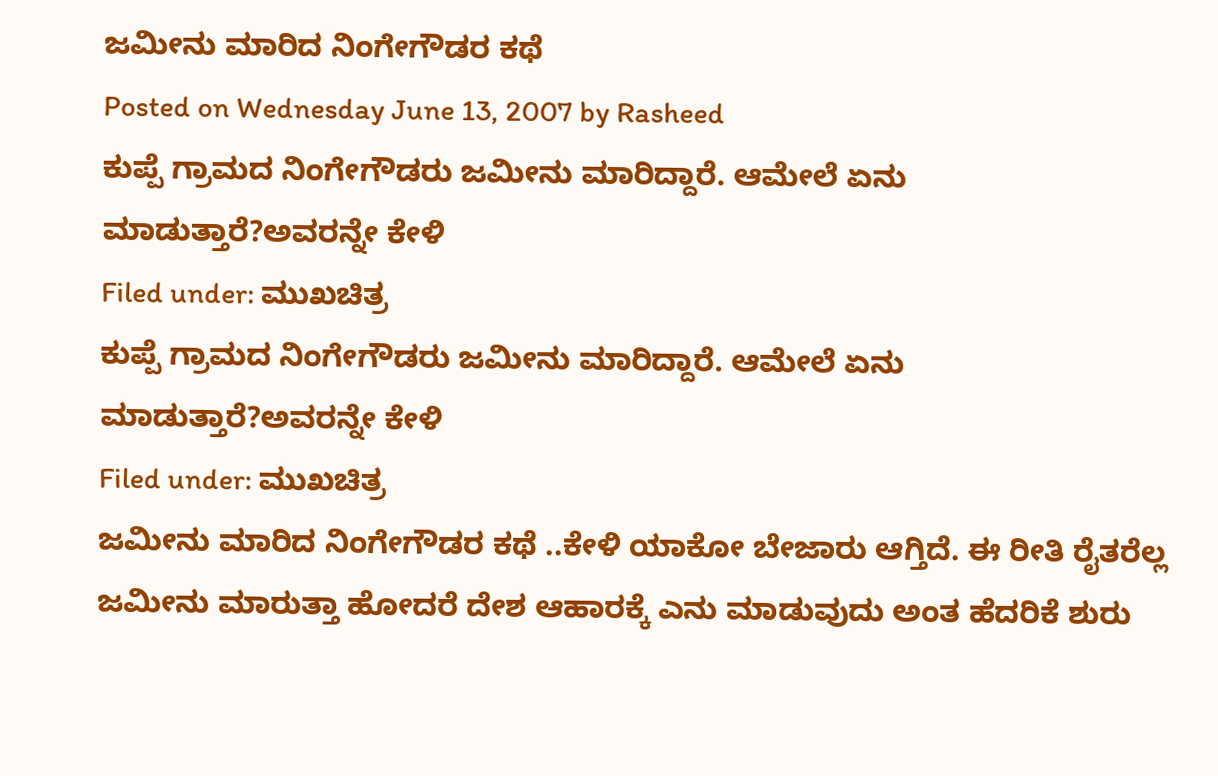ಜಮೀನು ಮಾರಿದ ನಿಂಗೇಗೌಡರ ಕಥೆ
Posted on Wednesday June 13, 2007 by Rasheed
ಕುಪ್ಪೆ ಗ್ರಾಮದ ನಿಂಗೇಗೌಡರು ಜಮೀನು ಮಾರಿದ್ದಾರೆ. ಆಮೇಲೆ ಏನು ಮಾಡುತ್ತಾರೆ?ಅವರನ್ನೇ ಕೇಳಿ
Filed under: ಮುಖಚಿತ್ರ
ಕುಪ್ಪೆ ಗ್ರಾಮದ ನಿಂಗೇಗೌಡರು ಜಮೀನು ಮಾರಿದ್ದಾರೆ. ಆಮೇಲೆ ಏನು ಮಾಡುತ್ತಾರೆ?ಅವರನ್ನೇ ಕೇಳಿ
Filed under: ಮುಖಚಿತ್ರ
ಜಮೀನು ಮಾರಿದ ನಿಂಗೇಗೌಡರ ಕಥೆ ..ಕೇಳಿ ಯಾಕೋ ಬೇಜಾರು ಆಗ್ತಿದೆ. ಈ ರೀತಿ ರೈತರೆಲ್ಲ ಜಮೀನು ಮಾರುತ್ತಾ ಹೋದರೆ ದೇಶ ಆಹಾರಕ್ಕೆ ಎನು ಮಾಡುವುದು ಅಂತ ಹೆದರಿಕೆ ಶುರು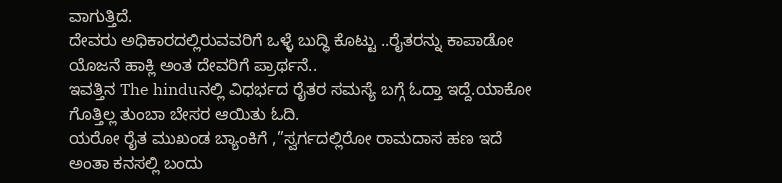ವಾಗುತ್ತಿದೆ.
ದೇವರು ಅಧಿಕಾರದಲ್ಲಿರುವವರಿಗೆ ಒಳ್ಳೆ ಬುದ್ಧಿ ಕೊಟ್ಟು ..ರೈತರನ್ನು ಕಾಪಾಡೋ ಯೊಜನೆ ಹಾಕ್ಲಿ ಅಂತ ದೇವರಿಗೆ ಪ್ರಾರ್ಥನೆ..
ಇವತ್ತಿನ The hinduನಲ್ಲಿ ವಿಧರ್ಭದ ರೈತರ ಸಮಸ್ಯೆ ಬಗ್ಗೆ ಓದ್ತಾ ಇದ್ದೆ.ಯಾಕೋ ಗೊತ್ತಿಲ್ಲ ತುಂಬಾ ಬೇಸರ ಆಯಿತು ಓದಿ.
ಯರೋ ರೈತ ಮುಖಂಡ ಬ್ಯಾಂಕಿಗೆ ,”ಸ್ವರ್ಗದಲ್ಲಿರೋ ರಾಮದಾಸ ಹಣ ಇದೆ ಅಂತಾ ಕನಸಲ್ಲಿ ಬಂದು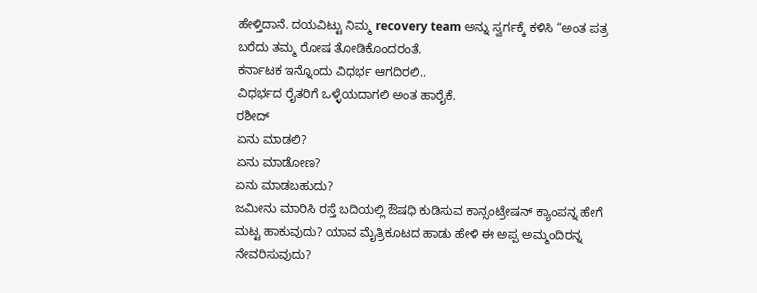ಹೇಳ್ತಿದಾನೆ. ದಯವಿಟ್ಟು ನಿಮ್ಮ recovery team ಅನ್ನು ಸ್ವರ್ಗಕ್ಕೆ ಕಳಿಸಿ “ಅಂತ ಪತ್ರ ಬರೆದು ತಮ್ಮ ರೋಷ ತೋಡಿಕೊಂದರಂತೆ.
ಕರ್ನಾಟಕ ಇನ್ನೊಂದು ವಿಧರ್ಭ ಆಗದಿರಲಿ..
ವಿಧರ್ಭದ ರೈತರಿಗೆ ಒಳ್ಳೆಯದಾಗಲಿ ಅಂತ ಹಾರೈಕೆ.
ರಶೀದ್
ಏನು ಮಾಡಲಿ?
ಏನು ಮಾಡೋಣ?
ಏನು ಮಾಡಬಹುದು?
ಜಮೀನು ಮಾರಿಸಿ ರಸ್ತೆ ಬದಿಯಲ್ಲಿ ಔಷಧಿ ಕುಡಿಸುವ ಕಾನ್ಸಂಟ್ರೇಷನ್ ಕ್ಯಾಂಪನ್ನ ಹೇಗೆ ಮಟ್ಟ ಹಾಕುವುದು? ಯಾವ ಮೈತ್ರಿಕೂಟದ ಹಾಡು ಹೇಳಿ ಈ ಅಪ್ಪ ಅಮ್ಮಂದಿರನ್ನ ನೇವರಿಸುವುದು?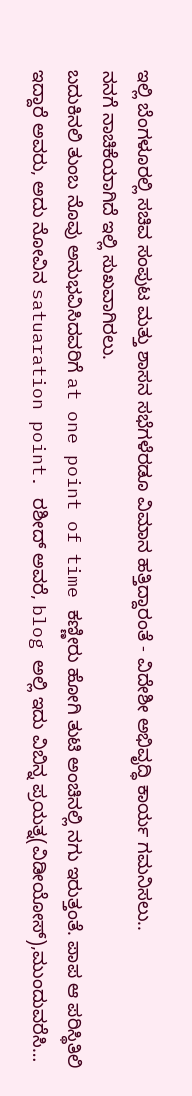ಇಲ್ಲಿ ಬೆಂಗಳೂರಲ್ಲಿ ಸಚಿವ ಸಂಪುಟ ಮತ್ತು ಶಾಸನ ಸಭೆಗಳೆರಡೂ ವಿಮಾನ ಹತ್ತಿದ್ದಾರಂತೆ - ವಿದೇಶೀ ಅಭಿವೃದ್ಧಿ ಕಾರ್ಯ ಗಮನಿಸಲು..
ನನಗೆ ನಾಚಿಕೆಯಾಗಿದೆ ಇಲ್ಲಿ ಸುಖವಾಗಿರಲು.
ಬದುಕಿನಲಿ ತುಂಬ ನೊವು ಅನುಭವಿಸಿದವರಿಗೆ at one point of time ಕಣ್ಣೀರು ಹೋಗಿ ತುಟಿ ಅಂಚಿನಲ್ಲಿ ನಗು ಇರುತ್ತಂತೆ. ಪಾಪ ಆ ಪರಿಸ್ಥಿತಿಲಿ ಇದ್ದಾರೆ ಅವರು, ಅದು ನೋವಿನ satuaration point. ರಶೀದ್ ಅವರೆ, blog ಅಲ್ಲಿ ಇದು ವಿಬಿನ್ನ ಪ್ರಯತ್ನ(ವಿಡೀಯೋಸ್),ಮುಂದುವರೆಸಿ…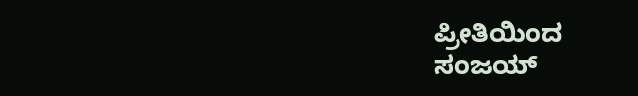ಪ್ರೀತಿಯಿಂದ
ಸಂಜಯ್